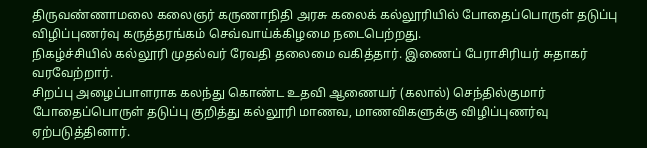திருவண்ணாமலை கலைஞர் கருணாநிதி அரசு கலைக் கல்லூரியில் போதைப்பொருள் தடுப்பு விழிப்புணர்வு கருத்தரங்கம் செவ்வாய்க்கிழமை நடைபெற்றது.
நிகழ்ச்சியில் கல்லூரி முதல்வர் ரேவதி தலைமை வகித்தார். இணைப் பேராசிரியர் சுதாகர் வரவேற்றார்.
சிறப்பு அழைப்பாளராக கலந்து கொண்ட உதவி ஆணையர் (கலால்) செந்தில்குமார் போதைப்பொருள் தடுப்பு குறித்து கல்லூரி மாணவ, மாணவிகளுக்கு விழிப்புணர்வு ஏற்படுத்தினார்.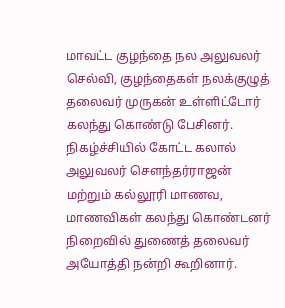மாவட்ட குழந்தை நல அலுவலர் செல்வி, குழந்தைகள் நலக்குழுத் தலைவர் முருகன் உள்ளிட்டோர் கலந்து கொண்டு பேசினர்.
நிகழ்ச்சியில் கோட்ட கலால் அலுவலர் சௌந்தர்ராஜன் மற்றும் கல்லூரி மாணவ, மாணவிகள் கலந்து கொண்டனர் நிறைவில் துணைத் தலைவர் அயோத்தி நன்றி கூறினார்.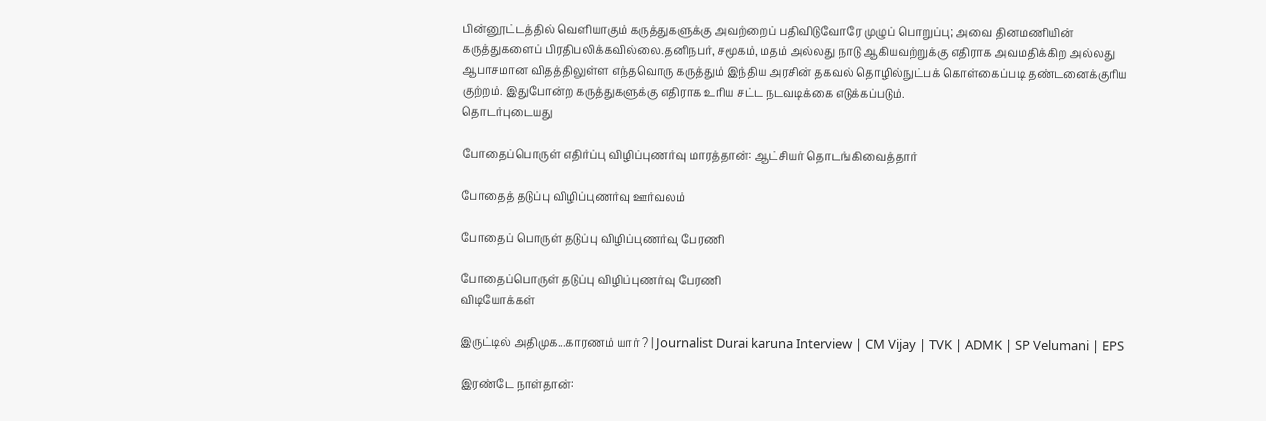பின்னூட்டத்தில் வெளியாகும் கருத்துகளுக்கு அவற்றைப் பதிவிடுவோரே முழுப் பொறுப்பு; அவை தினமணியின் கருத்துகளைப் பிரதிபலிக்கவில்லை.தனிநபர், சமூகம், மதம் அல்லது நாடு ஆகியவற்றுக்கு எதிராக அவமதிக்கிற அல்லது ஆபாசமான விதத்திலுள்ள எந்தவொரு கருத்தும் இந்திய அரசின் தகவல் தொழில்நுட்பக் கொள்கைப்படி தண்டனைக்குரிய குற்றம். இதுபோன்ற கருத்துகளுக்கு எதிராக உரிய சட்ட நடவடிக்கை எடுக்கப்படும்.
தொடர்புடையது

போதைப்பொருள் எதிர்ப்பு விழிப்புணர்வு மாரத்தான்: ஆட்சியர் தொடங்கிவைத்தார்

போதைத் தடுப்பு விழிப்புணர்வு ஊர்வலம்

போதைப் பொருள் தடுப்பு விழிப்புணர்வு பேரணி

போதைப்பொருள் தடுப்பு விழிப்புணர்வு பேரணி
விடியோக்கள்

இருட்டில் அதிமுக...காரணம் யார் ? | Journalist Durai karuna Interview | CM Vijay | TVK | ADMK | SP Velumani | EPS

இரண்டே நாள்தான்: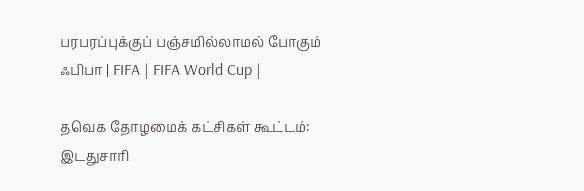பரபரப்புக்குப் பஞ்சமில்லாமல் போகும் ஃபிபா | FIFA | FIFA World Cup |

தவெக தோழமைக் கட்சிகள் கூட்டம்: இடதுசாரி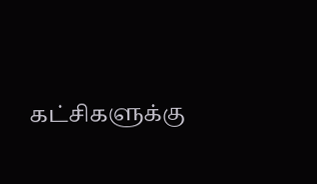கட்சிகளுக்கு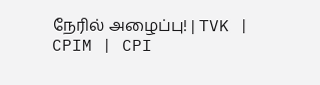நேரில் அழைப்பு! | TVK | CPIM | CPI